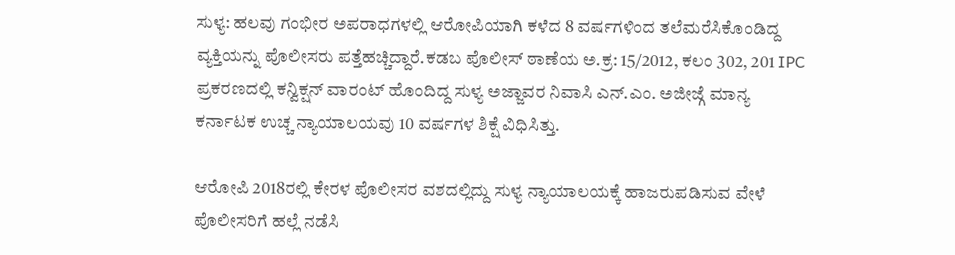ಸುಳ್ಯ: ಹಲವು ಗಂಭೀರ ಅಪರಾಧಗಳಲ್ಲಿ ಆರೋಪಿಯಾಗಿ ಕಳೆದ 8 ವರ್ಷಗಳಿಂದ ತಲೆಮರೆಸಿಕೊಂಡಿದ್ದ ವ್ಯಕ್ತಿಯನ್ನು ಪೊಲೀಸರು ಪತ್ತೆಹಚ್ಚಿದ್ದಾರೆ.ಕಡಬ ಪೊಲೀಸ್ ಠಾಣೆಯ ಅ.ಕ್ರ: 15/2012, ಕಲಂ 302, 201 IPC ಪ್ರಕರಣದಲ್ಲಿ ಕನ್ವಿಕ್ಷನ್ ವಾರಂಟ್ ಹೊಂದಿದ್ದ ಸುಳ್ಯ ಅಜ್ಜಾವರ ನಿವಾಸಿ ಎನ್.ಎಂ. ಅಜೀಜ್ಗೆ ಮಾನ್ಯ ಕರ್ನಾಟಕ ಉಚ್ಚ ನ್ಯಾಯಾಲಯವು 10 ವರ್ಷಗಳ ಶಿಕ್ಷೆ ವಿಧಿಸಿತ್ತು.

ಆರೋಪಿ 2018ರಲ್ಲಿ ಕೇರಳ ಪೊಲೀಸರ ವಶದಲ್ಲಿದ್ದು ಸುಳ್ಯ ನ್ಯಾಯಾಲಯಕ್ಕೆ ಹಾಜರುಪಡಿಸುವ ವೇಳೆ ಪೊಲೀಸರಿಗೆ ಹಲ್ಲೆ ನಡೆಸಿ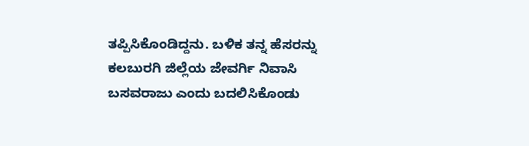ತಪ್ಪಿಸಿಕೊಂಡಿದ್ದನು. ಬಳಿಕ ತನ್ನ ಹೆಸರನ್ನು ಕಲಬುರಗಿ ಜಿಲ್ಲೆಯ ಜೇವರ್ಗಿ ನಿವಾಸಿ ಬಸವರಾಜು ಎಂದು ಬದಲಿಸಿಕೊಂಡು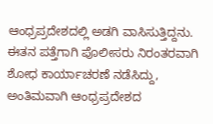ಆಂಧ್ರಪ್ರದೇಶದಲ್ಲಿ ಅಡಗಿ ವಾಸಿಸುತ್ತಿದ್ದನು.
ಈತನ ಪತ್ತೆಗಾಗಿ ಪೊಲೀಸರು ನಿರಂತರವಾಗಿ ಶೋಧ ಕಾರ್ಯಾಚರಣೆ ನಡೆಸಿದ್ದು, ಅಂತಿಮವಾಗಿ ಆಂಧ್ರಪ್ರದೇಶದ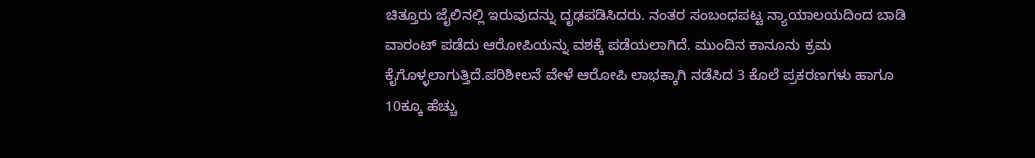ಚಿತ್ತೂರು ಜೈಲಿನಲ್ಲಿ ಇರುವುದನ್ನು ದೃಢಪಡಿಸಿದರು. ನಂತರ ಸಂಬಂಧಪಟ್ಟ ನ್ಯಾಯಾಲಯದಿಂದ ಬಾಡಿ ವಾರಂಟ್ ಪಡೆದು ಆರೋಪಿಯನ್ನು ವಶಕ್ಕೆ ಪಡೆಯಲಾಗಿದೆ. ಮುಂದಿನ ಕಾನೂನು ಕ್ರಮ ಕೈಗೊಳ್ಳಲಾಗುತ್ತಿದೆ.ಪರಿಶೀಲನೆ ವೇಳೆ ಆರೋಪಿ ಲಾಭಕ್ಕಾಗಿ ನಡೆಸಿದ 3 ಕೊಲೆ ಪ್ರಕರಣಗಳು ಹಾಗೂ 10ಕ್ಕೂ ಹೆಚ್ಚು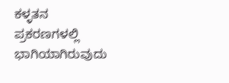ಕಳ್ಳತನ ಪ್ರಕರಣಗಳಲ್ಲಿ ಭಾಗಿಯಾಗಿರುವುದು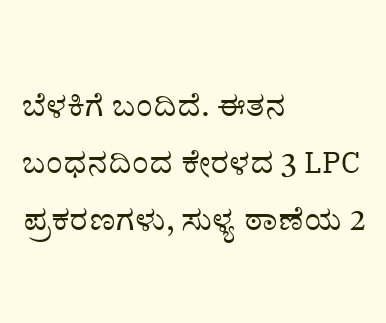ಬೆಳಕಿಗೆ ಬಂದಿದೆ. ಈತನ ಬಂಧನದಿಂದ ಕೇರಳದ 3 LPC ಪ್ರಕರಣಗಳು, ಸುಳ್ಯ ಠಾಣೆಯ 2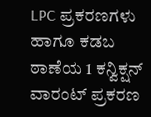LPC ಪ್ರಕರಣಗಳು ಹಾಗೂ ಕಡಬ ಠಾಣೆಯ 1 ಕನ್ವಿಕ್ಷನ್ ವಾರಂಟ್ ಪ್ರಕರಣ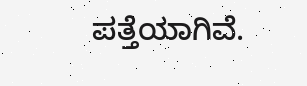ಪತ್ತೆಯಾಗಿವೆ.